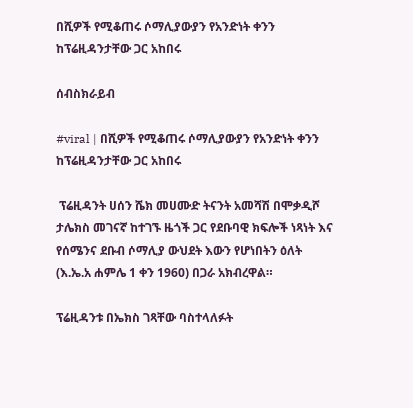በሺዎች የሚቆጠሩ ሶማሊያውያን የአንድነት ቀንን ከፕሬዚዳንታቸው ጋር አከበሩ

ሰብስክራይብ

#viral | በሺዎች የሚቆጠሩ ሶማሊያውያን የአንድነት ቀንን ከፕሬዚዳንታቸው ጋር አከበሩ

 ፕሬዚዳንት ሀሰን ሼክ መሀሙድ ትናንት አመሻሽ በሞቃዲሾ ታሌክስ መገናኛ ከተገኙ ዜጎች ጋር የደቡባዊ ክፍሎች ነጻነት እና የሰሜንና ደቡብ ሶማሊያ ውህደት እውን የሆነበትን ዕለት (እ.ኤ.አ ሐምሌ 1 ቀን 1960) በጋራ አክብረዋል።

ፕሬዚዳንቱ በኤክስ ገጻቸው ባስተላለፉት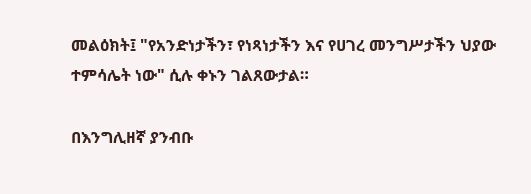መልዕክት፤ "የአንድነታችን፣ የነጻነታችን እና የሀገረ መንግሥታችን ህያው ተምሳሌት ነው" ሲሉ ቀኑን ገልጸውታል።

በእንግሊዘኛ ያንብቡ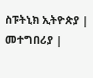ስፑትኒክ ኢትዮጵያ | መተግበሪያ |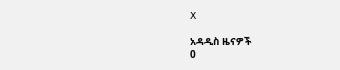X

አዳዲስ ዜናዎች
0